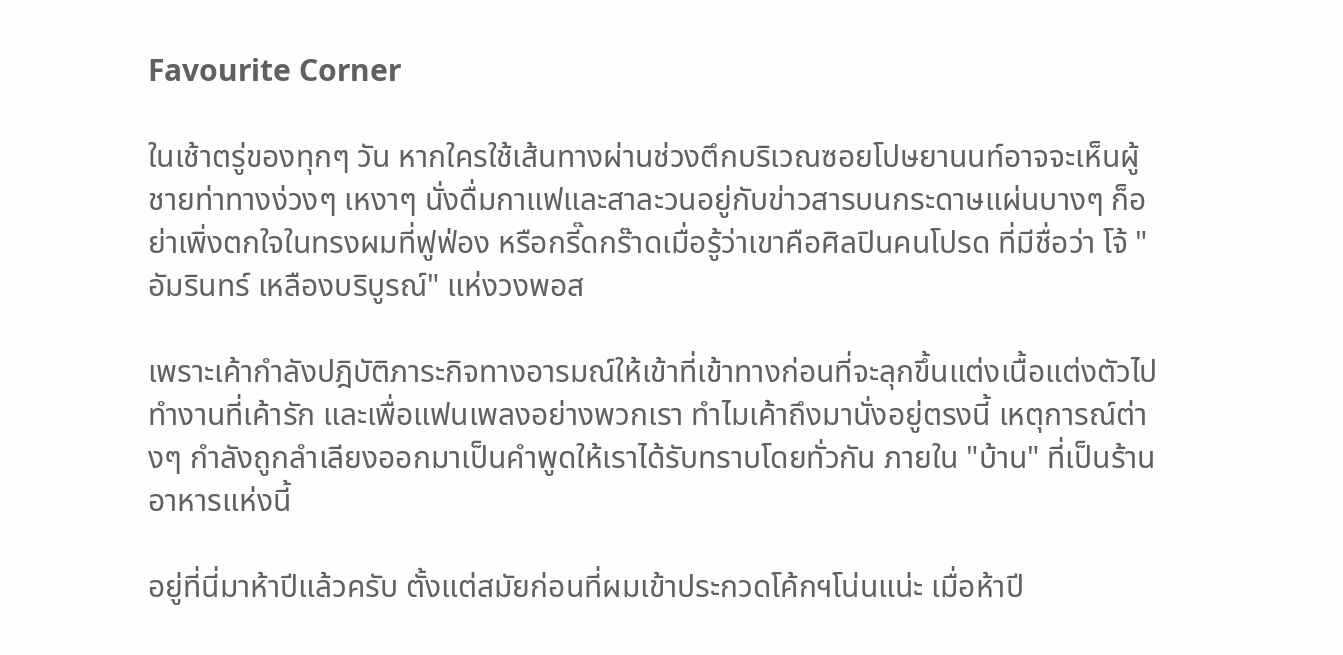Favourite Corner

ในเช้าตรู่ของทุกๆ วัน หากใครใช้เส้นทางผ่านช่วงตึกบริเวณซอยโปษยานนท์อาจจะเห็นผู้ชายท่าทางง่วงๆ เหงาๆ นั่งดื่มกาแฟและสาละวนอยู่กับข่าวสารบนกระดาษแผ่นบางๆ ก็อย่าเพิ่งตกใจในทรงผมที่ฟูฟ่อง หรือกรี๊ดกร๊าดเมื่อรู้ว่าเขาคือศิลปินคนโปรด ที่มีชื่อว่า โจ้ "อัมรินทร์ เหลืองบริบูรณ์" แห่งวงพอส

เพราะเค้ากำลังปฎิบัติภาระกิจทางอารมณ์ให้เข้าที่เข้าทางก่อนที่จะลุกขึ้นแต่งเนื้อแต่งตัวไปทำงานที่เค้ารัก และเพื่อแฟนเพลงอย่างพวกเรา ทำไมเค้าถึงมานั่งอยู่ตรงนี้ เหตุการณ์ต่างๆ กำลังถูกลำเลียงออกมาเป็นคำพูดให้เราได้รับทราบโดยทั่วกัน ภายใน "บ้าน" ที่เป็นร้านอาหารแห่งนี้

อยู่ที่นี่มาห้าปีแล้วครับ ตั้งแต่สมัยก่อนที่ผมเข้าประกวดโค้กฯโน่นแน่ะ เมื่อห้าปี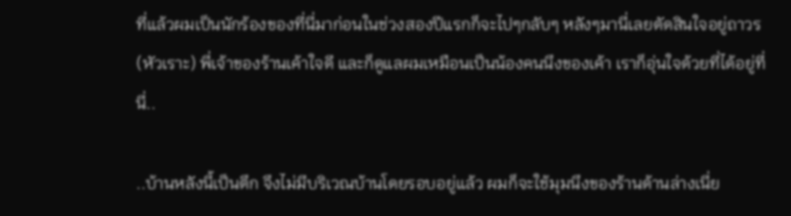ที่แล้วผมเป็นนักร้องของที่นี่มาก่อนในช่วงสองปีแรกก็จะไปๆกลับๆ หลังๆมานี่เลยตัดสินใจอยู่ถาวร (หัวเราะ) พี่เจ้าของร้านเค้าใจดี และก็ดูแลผมเหมือนเป็นน้องคนนึงของเค้า เราก็อุ่นใจด้วยที่ได้อยู่ที่นี่..

..บ้านหลังนี้เป็นตึก จึงไม่มีบริเวณบ้านโดยรอบอยู่แล้ว ผมก็จะใช้มุมนึงของร้านด้านล่างเนี่ย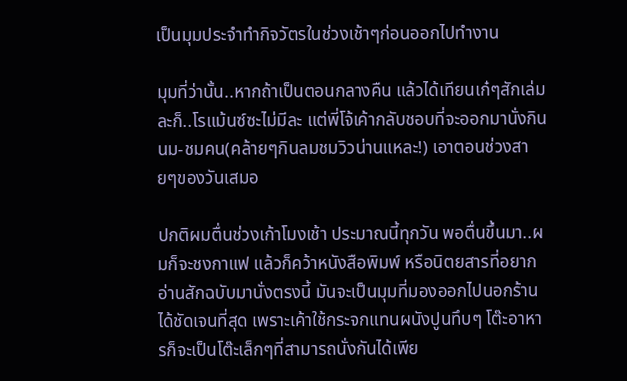เป็นมุมประจำทำกิจวัตรในช่วงเช้าๆก่อนออกไปทำงาน

มุมที่ว่านั้น..หากถ้าเป็นตอนกลางคืน แล้วได้เทียนเก๋ๆสักเล่มละก็..โรแม้นซ์ซะไม่มีละ แต่พี่โจ้เค้ากลับชอบที่จะออกมานั่งกินนม-ชมคน(คล้ายๆกินลมชมวิวน่านแหละ!) เอาตอนช่วงสายๆของวันเสมอ

ปกติผมตื่นช่วงเก้าโมงเช้า ประมาณนี้ทุกวัน พอตื่นขึ้นมา..ผมก็จะชงกาแฟ แล้วก็คว้าหนังสือพิมพ์ หรือนิตยสารที่อยากอ่านสักฉบับมานั่งตรงนี้ มันจะเป็นมุมที่มองออกไปนอกร้านได้ชัดเจนที่สุด เพราะเค้าใช้กระจกแทนผนังปูนทึบๆ โต๊ะอาหารก็จะเป็นโต๊ะเล็กๆที่สามารถนั่งกันได้เพีย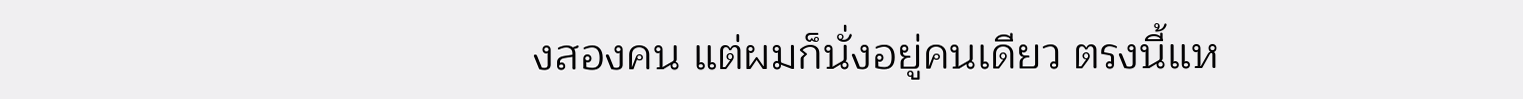งสองคน แต่ผมก็นั่งอยู่คนเดียว ตรงนี้แห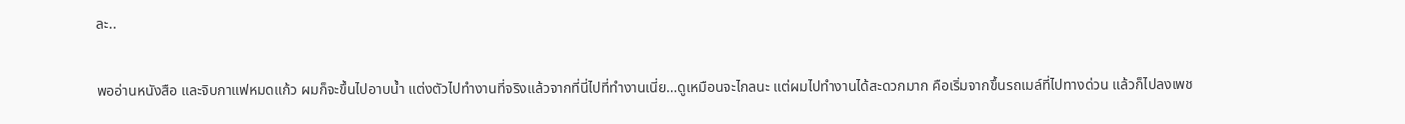ละ..

พออ่านหนังสือ และจิบกาแฟหมดแก้ว ผมก็จะขึ้นไปอาบน้ำ แต่งตัวไปทำงานที่จริงแล้วจากที่นี่ไปที่ทำงานเนี่ย…ดูเหมือนจะไกลนะ แต่ผมไปทำงานได้สะดวกมาก คือเริ่มจากขึ้นรถเมล์ที่ไปทางด่วน แล้วก็ไปลงเพช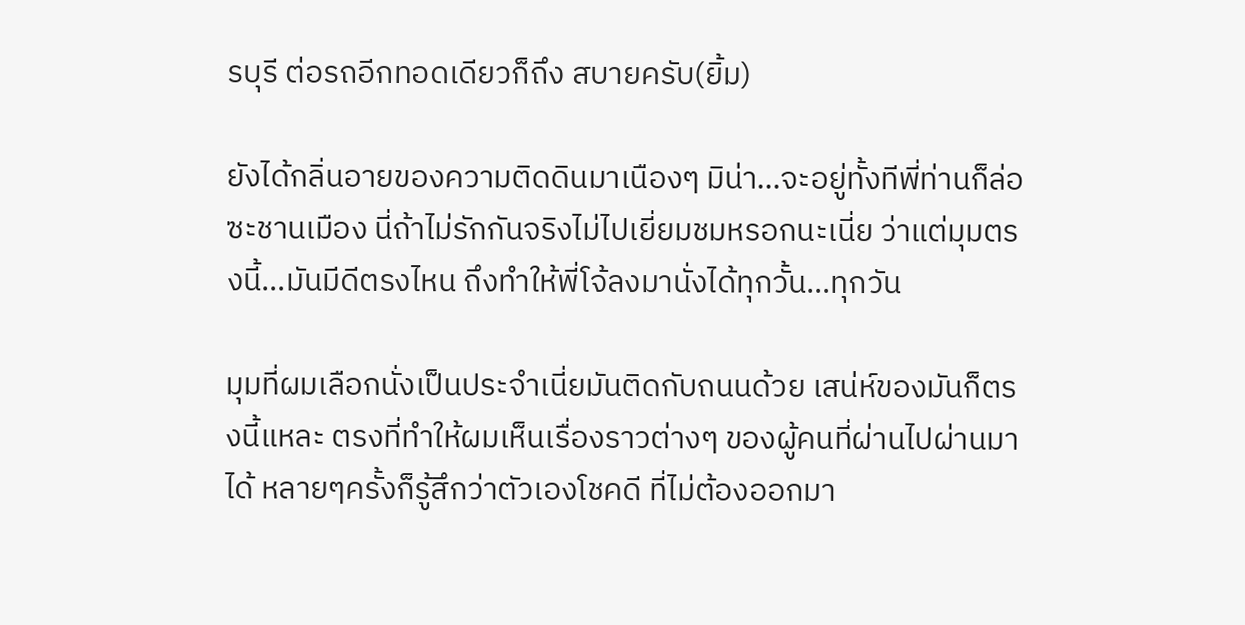รบุรี ต่อรถอีกทอดเดียวก็ถึง สบายครับ(ยิ้ม)

ยังได้กลิ่นอายของความติดดินมาเนืองๆ มิน่า…จะอยู่ทั้งทีพี่ท่านก็ล่อซะชานเมือง นี่ถ้าไม่รักกันจริงไม่ไปเยี่ยมชมหรอกนะเนี่ย ว่าแต่มุมตรงนี้…มันมีดีตรงไหน ถึงทำให้พี่โจ้ลงมานั่งได้ทุกวั้น…ทุกวัน

มุมที่ผมเลือกนั่งเป็นประจำเนี่ยมันติดกับถนนด้วย เสน่ห์ของมันก็ตรงนี้แหละ ตรงที่ทำให้ผมเห็นเรื่องราวต่างๆ ของผู้คนที่ผ่านไปผ่านมาได้ หลายๆครั้งก็รู้สึกว่าตัวเองโชคดี ที่ไม่ต้องออกมา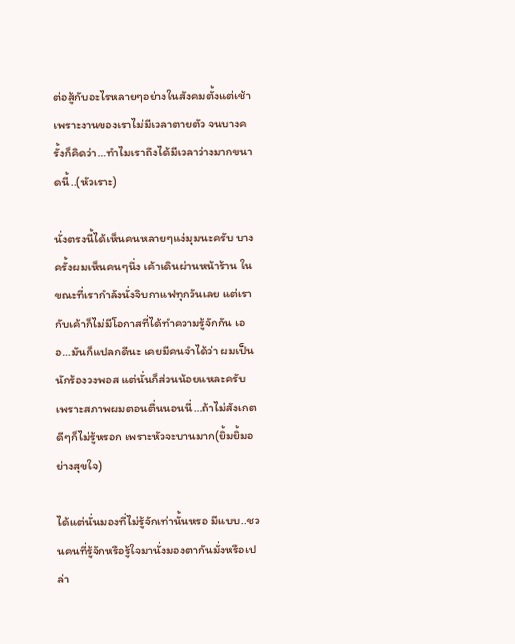ต่อสู้กับอะไรหลายๆอย่างในสังคมตั้งแต่เช้า เพราะงานของเราไม่มีเวลาตายตัว จนบางครั้งก็คิดว่า…ทำไมเราถึงได้มีเวลาว่างมากขนาดนี้..(หัวเราะ)

นั่งตรงนี้ได้เห็นคนหลายๆแง่มุมนะครับ บางครั้งผมเห็นคนๆนึ่ง เค้าเดินผ่านหน้าร้าน ในขณะที่เรากำลังนั่งจิบกาแฟทุกวันเลย แต่เรากับเค้าก็ไม่มีโอกาสที่ได้ทำความรู้จักกัน เออ…มันก็แปลกดีนะ เคยมีคนจำได้ว่า ผมเป็นนักร้องวงพอส แต่นั่นก็ส่วนน้อยแหละครับ เพราะสภาพผมตอนตื่นนอนนี่…ถ้าไม่สังเกตดีๆก็ไม่รู้หรอก เพราะหัวจะบานมาก(ยิ้มยิ้มอย่างสุขใจ)

ได้แต่นั่นมองที่ไม่รู้จักเท่านั้นหรอ มีแบบ..ชวนคนที่รู้จักหรือรู้ใจมานั่งมองตากันมั่งหรือเปล่า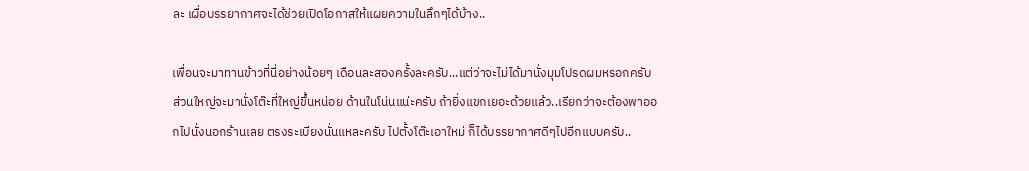ละ เผื่อบรรยากาศจะได้ช่วยเปิดโอกาสให้แผยความในลึกๆได้บ้าง..

เพื่อนจะมาทานข้าวที่นี่อย่างน้อยๆ เดือนละสองครั้งละครับ...แต่ว่าจะไม่ได้มานั่งมุมโปรดผมหรอกครับ ส่วนใหญ่จะมานั่งโต๊ะที่ใหญ่ขึ้นหน่อย ด้านในโน่นแน่ะครับ ถ้ายิ่งแขกเยอะด้วยแล้ว..เรียกว่าจะต้องพาออกไปนั่งนอกร้านเลย ตรงระเบียงนั่นแหละครับ ไปตั้งโต๊ะเอาใหม่ ก็ได้บรรยากาศดีๆไปอีกแบบครับ..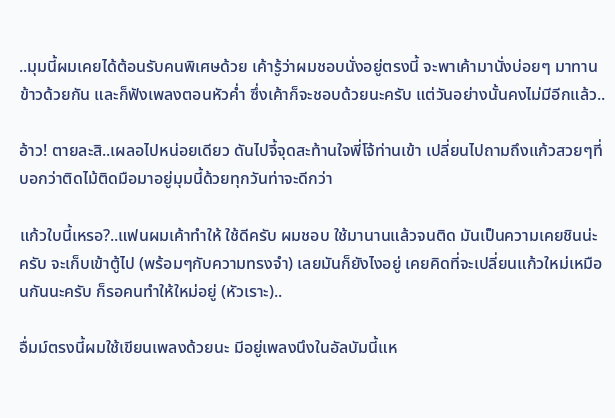..มุมนี้ผมเคยได้ต้อนรับคนพิเศษด้วย เค้ารู้ว่าผมชอบนั่งอยู่ตรงนี้ จะพาเค้ามานั่งบ่อยๆ มาทานข้าวด้วยกัน และก็ฟังเพลงตอนหัวค่ำ ซึ่งเค้าก็จะชอบด้วยนะครับ แต่วันอย่างนั้นคงไม่มีอีกแล้ว..

อ้าว! ตายละสิ..เผลอไปหน่อยเดียว ดันไปจี้จุดสะท้านใจพี่โจ้ท่านเข้า เปลี่ยนไปถามถึงแก้วสวยๆที่บอกว่าติดไม้ติดมือมาอยู่มุมนี้ด้วยทุกวันท่าจะดีกว่า

แก้วใบนี้เหรอ?..แฟนผมเค้าทำให้ ใช้ดีครับ ผมชอบ ใช้มานานแล้วจนติด มันเป็นความเคยชินน่ะครับ จะเก็บเข้าตู้ไป (พร้อมๆกับความทรงจำ) เลยมันก็ยังไงอยู่ เคยคิดที่จะเปลี่ยนแก้วใหม่เหมือนกันนะครับ ก็รอคนทำให้ใหม่อยู่ (หัวเราะ)..

อื่มม์ตรงนี้ผมใช้เขียนเพลงด้วยนะ มีอยู่เพลงนึงในอัลบัมนี้แห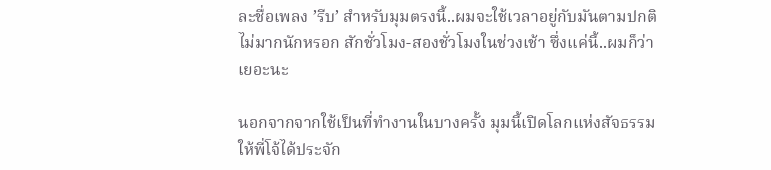ละชื่อเพลง ’รีบ’ สำหรับมุมตรงนี้..ผมจะใช้เวลาอยู่กับมันตามปกติไม่มากนักหรอก สักชั่วโมง-สองชั่วโมงในช่วงเช้า ซึ่งแค่นี้..ผมก็ว่าเยอะนะ

นอกจากจากใช้เป็นที่ทำงานในบางครั้ง มุมนี้เปิดโลกแห่งสัจธรรมให้พี่โจ้ได้ประจัก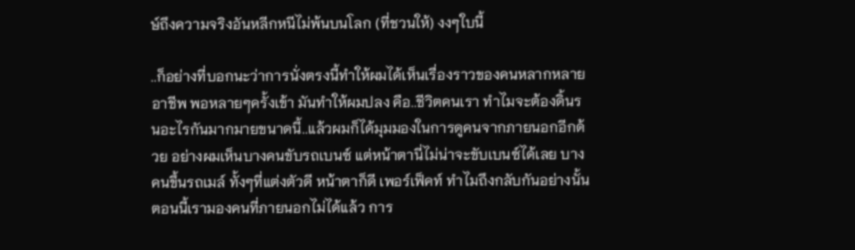ษ์ถึงความจริงอันหลีกหนีไม่พ้นบนโลก (ที่ชวนให้) งงๆใบนี้

..ก็อย่างที่บอกนะว่าการนั่งตรงนี้ทำให้ผมได้เห็นเรื่องราวของคนหลากหลายอาชีพ พอหลายๆครั้งเข้า มันทำให้ผมปลง คือ..ชีวิตคนเรา ทำไมจะต้องดิ้นรนอะไรกันมากมายขนาดนี้..แล้วผมก็ได้มุมมองในการดูคนจากภายนอกอีกด้วย อย่างผมเห็นบางคนขับรถเบนซ์ แต่หน้าตานี่ไม่น่าจะขับเบนซ์ได้เลย บางคนขึ้นรถเมล์ ทั้งๆที่แต่งตัวดี หน้าตาก็ดี เพอร์เฟ็คท์ ทำไมถึงกลับกันอย่างนั้น ตอนนี้เรามองคนที่ภายนอกไม่ได้แล้ว การ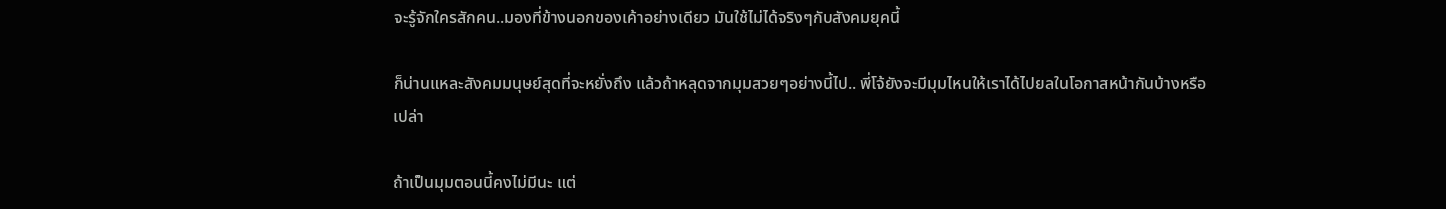จะรู้จักใครสักคน..มองที่ข้างนอกของเค้าอย่างเดียว มันใช้ไม่ได้จริงๆกับสังคมยุคนี้

ก็น่านแหละสังคมมนุษย์สุดที่จะหยั่งถึง แล้วถ้าหลุดจากมุมสวยๆอย่างนี้ไป.. พี่โจ้ยังจะมีมุมไหนให้เราได้ไปยลในโอกาสหน้ากันบ้างหรือเปล่า

ถ้าเป็นมุมตอนนี้คงไม่มีนะ แต่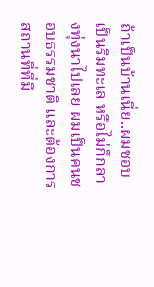ถ้าเป็นบ้านเนี่ย..ผมชอบเป็นริมทะเล หรือไม่ก็กลางทุ่งนาไปเลย ผมเป็นคนชอบธรรมชาติ และต้องการสถานที่ที่มี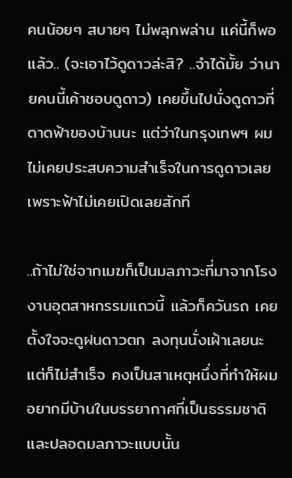คนน้อยๆ สบายๆ ไม่พลุกพล่าน แค่นี้ก็พอแล้ว.. (จะเอาไว้ดูดาวล่ะสิ? ..จำได้มั้ย ว่านายคนนี้เค้าชอบดูดาว) เคยขึ้นไปนั่งดูดาวที่ดาดฟ้าของบ้านนะ แต่ว่าในกรุงเทพฯ ผมไม่เคยประสบความสำเร็จในการดูดาวเลย เพราะฟ้าไม่เคยเปิดเลยสักที

..ถ้าไม่ใช่จากเมฆก็เป็นมลภาวะที่มาจากโรงงานอุตสาหกรรมแถวนี้ แล้วก็ควันรถ เคยตั้งใจจะดูฝนดาวตก ลงทุนนั่งเฝ้าเลยนะ แต่ก็ไม่สำเร็จ คงเป็นสาเหตุหนึ่งที่ทำให้ผมอยากมีบ้านในบรรยากาศที่เป็นธรรมชาติและปลอดมลภาวะแบบนั้น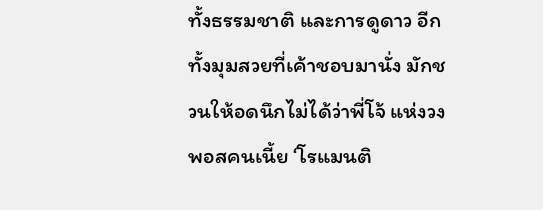ทั้งธรรมชาติ และการดูดาว อีกทั้งมุมสวยที่เค้าชอบมานั่ง มักชวนให้อดนึกไม่ได้ว่าพี่โจ้ แห่งวงพอสคนเนี้ย ‘โรแมนติ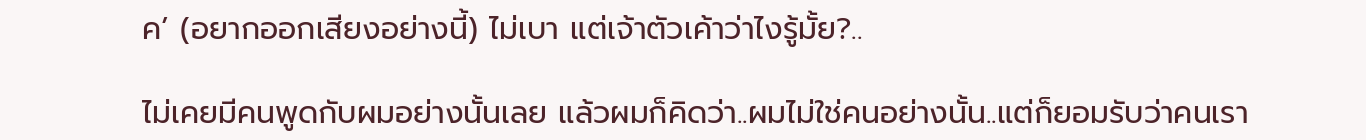ค’ (อยากออกเสียงอย่างนี้) ไม่เบา แต่เจ้าตัวเค้าว่าไงรู้มั้ย?..

ไม่เคยมีคนพูดกับผมอย่างนั้นเลย แล้วผมก็คิดว่า..ผมไม่ใช่คนอย่างนั้น..แต่ก็ยอมรับว่าคนเรา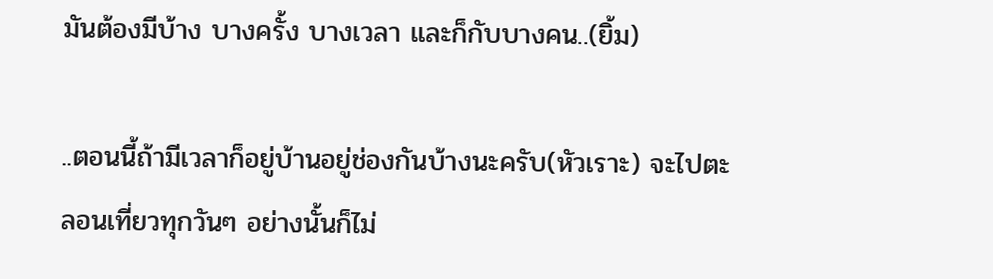มันต้องมีบ้าง บางครั้ง บางเวลา และก็กับบางคน..(ยิ้ม)

..ตอนนี้ถ้ามีเวลาก็อยู่บ้านอยู่ช่องกันบ้างนะครับ(หัวเราะ) จะไปตะลอนเที่ยวทุกวันๆ อย่างนั้นก็ไม่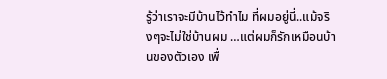รู้ว่าเราจะมีบ้านไว้ทำไม ที่ผมอยู่นี่..แม้จริงๆจะไม่ใช่บ้านผม …แต่ผมก็รักเหมือนบ้านของตัวเอง เพื่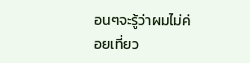อนๆจะรู้ว่าผมไม่ค่อยเที่ยว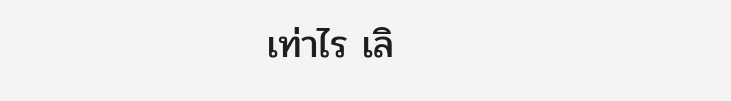เท่าไร เลิ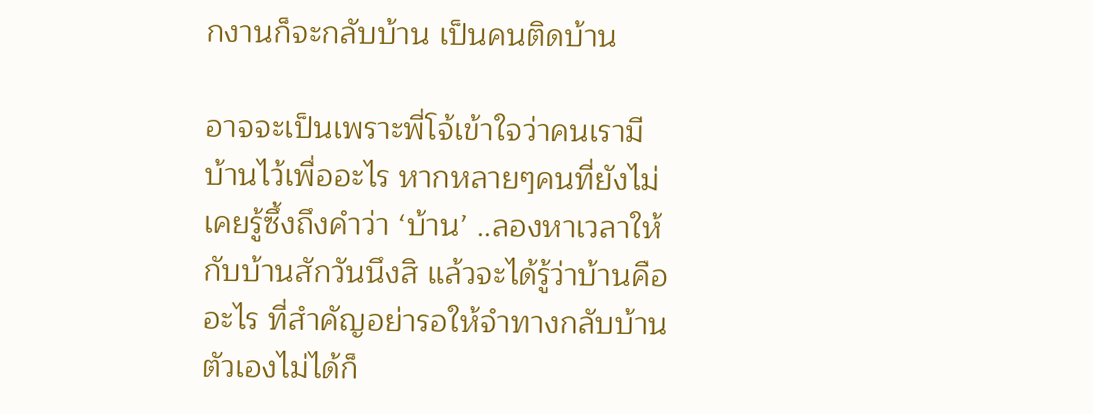กงานก็จะกลับบ้าน เป็นคนติดบ้าน

อาจจะเป็นเพราะพี่โจ้เข้าใจว่าคนเรามีบ้านไว้เพื่ออะไร หากหลายๆคนที่ยังไม่เคยรู้ซึ้งถึงคำว่า ‘บ้าน’ ..ลองหาเวลาให้กับบ้านสักวันนึงสิ แล้วจะได้รู้ว่าบ้านคืออะไร ที่สำคัญอย่ารอให้จำทางกลับบ้านตัวเองไม่ได้ก็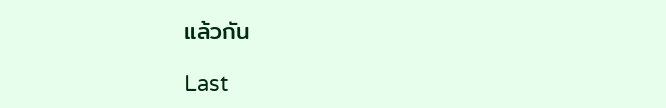แล้วกัน

Last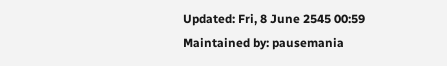Updated: Fri, 8 June 2545 00:59
Maintained by: pausemania